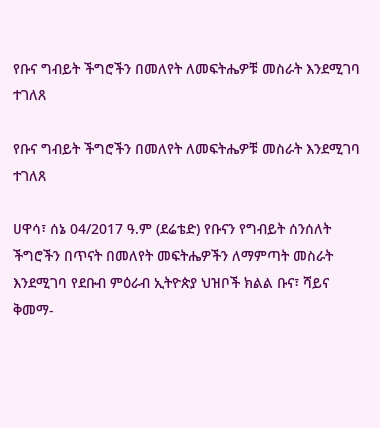የቡና ግብይት ችግሮችን በመለየት ለመፍትሔዎቹ መስራት እንደሚገባ ተገለጸ

የቡና ግብይት ችግሮችን በመለየት ለመፍትሔዎቹ መስራት እንደሚገባ ተገለጸ

ሀዋሳ፣ ሰኔ 04/2017 ዓ.ም (ደሬቴድ) የቡናን የግብይት ሰንሰለት ችግሮችን በጥናት በመለየት መፍትሔዎችን ለማምጣት መስራት እንደሚገባ የደቡብ ምዕራብ ኢትዮጵያ ህዝቦች ክልል ቡና፣ ሻይና ቅመማ-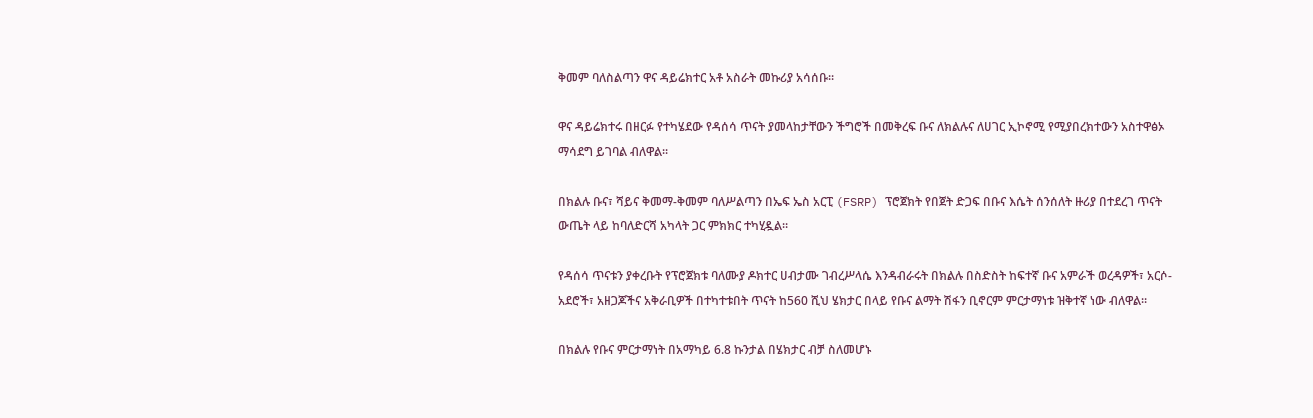ቅመም ባለስልጣን ዋና ዳይሬክተር አቶ አስራት መኩሪያ አሳሰቡ።

ዋና ዳይሬክተሩ በዘርፉ የተካሄደው የዳሰሳ ጥናት ያመላከታቸውን ችግሮች በመቅረፍ ቡና ለክልሉና ለሀገር ኢኮኖሚ የሚያበረክተውን አስተዋፅኦ ማሳደግ ይገባል ብለዋል፡፡

በክልሉ ቡና፣ ሻይና ቅመማ-ቅመም ባለሥልጣን በኤፍ ኤስ አርፒ (FSRP) ፕሮጀክት የበጀት ድጋፍ በቡና እሴት ሰንሰለት ዙሪያ በተደረገ ጥናት ውጤት ላይ ከባለድርሻ አካላት ጋር ምክክር ተካሂዷል።

የዳሰሳ ጥናቱን ያቀረቡት የፕሮጀክቱ ባለሙያ ዶክተር ሀብታሙ ገብረሥላሴ እንዳብራሩት በክልሉ በስድስት ከፍተኛ ቡና አምራች ወረዳዎች፣ አርሶ-አደሮች፣ አዘጋጆችና አቅራቢዎች በተካተቱበት ጥናት ከ560 ሺህ ሄክታር በላይ የቡና ልማት ሽፋን ቢኖርም ምርታማነቱ ዝቅተኛ ነው ብለዋል።

በክልሉ የቡና ምርታማነት በአማካይ 6.8 ኩንታል በሄክታር ብቻ ስለመሆኑ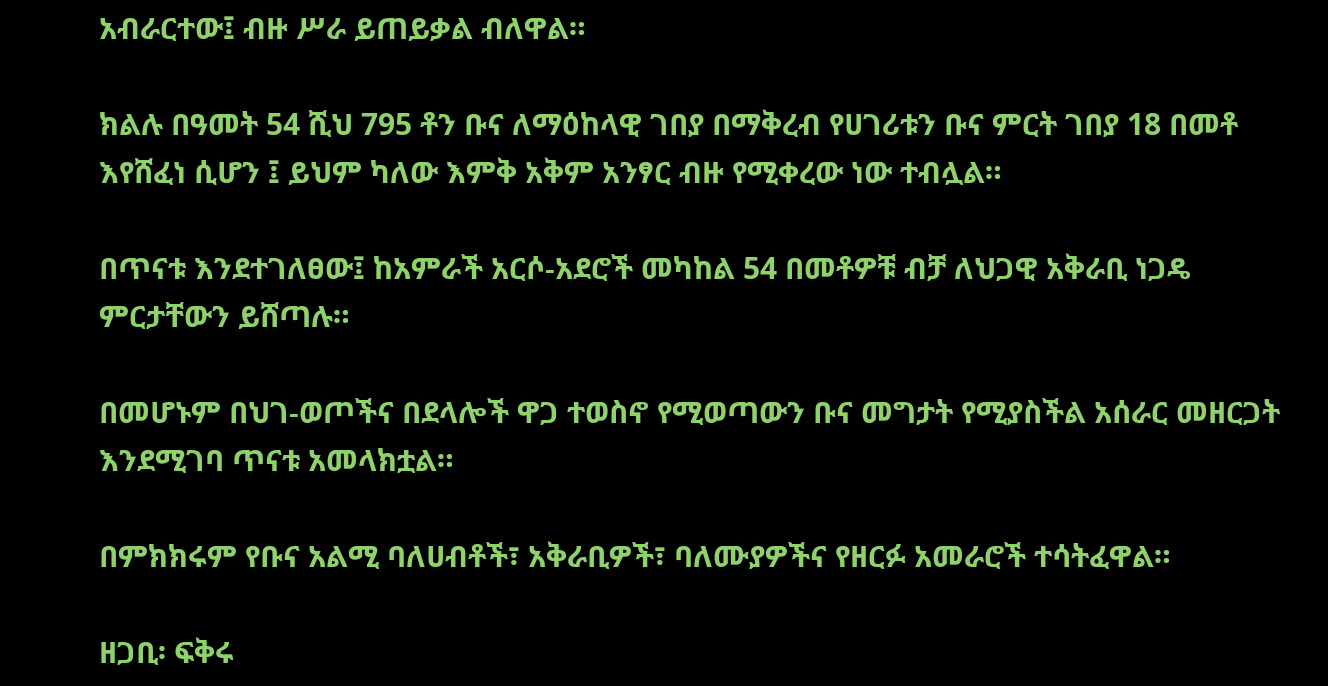አብራርተው፤ ብዙ ሥራ ይጠይቃል ብለዋል።

ክልሉ በዓመት 54 ሺህ 795 ቶን ቡና ለማዕከላዊ ገበያ በማቅረብ የሀገሪቱን ቡና ምርት ገበያ 18 በመቶ እየሸፈነ ሲሆን ፤ ይህም ካለው እምቅ አቅም አንፃር ብዙ የሚቀረው ነው ተብሏል።

በጥናቱ እንደተገለፀው፤ ከአምራች አርሶ-አደሮች መካከል 54 በመቶዎቹ ብቻ ለህጋዊ አቅራቢ ነጋዴ ምርታቸውን ይሸጣሉ።

በመሆኑም በህገ-ወጦችና በደላሎች ዋጋ ተወስኖ የሚወጣውን ቡና መግታት የሚያስችል አሰራር መዘርጋት እንደሚገባ ጥናቱ አመላክቷል።

በምክክሩም የቡና አልሚ ባለሀብቶች፣ አቅራቢዎች፣ ባለሙያዎችና የዘርፉ አመራሮች ተሳትፈዋል።

ዘጋቢ፡ ፍቅሩ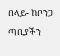በላይ- ከቦንጋ ጣቢያችን